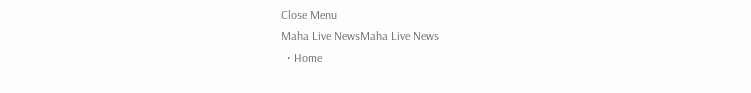Close Menu
Maha Live NewsMaha Live News
  • Home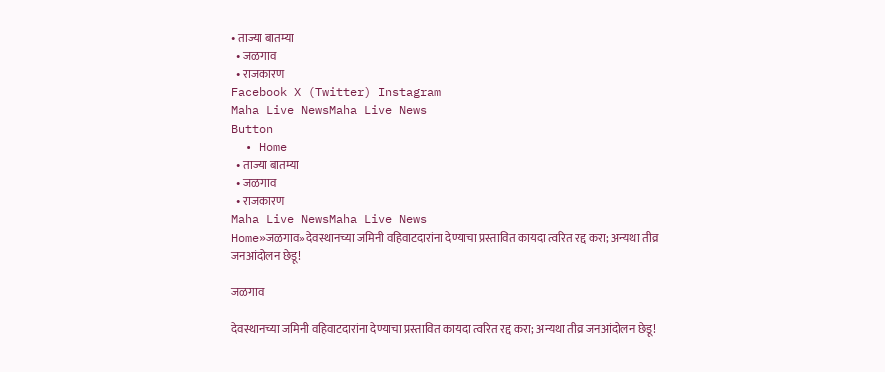• ताज्या बातम्या
  • जळगाव
  • राजकारण
Facebook X (Twitter) Instagram
Maha Live NewsMaha Live News
Button
  • Home
  • ताज्या बातम्या
  • जळगाव
  • राजकारण
Maha Live NewsMaha Live News
Home»जळगाव»देवस्थानच्या जमिनी वहिवाटदारांना देण्याचा प्रस्तावित कायदा त्वरित रद्द करा; अन्यथा तीव्र जनआंदोलन छेडू!

जळगाव

देवस्थानच्या जमिनी वहिवाटदारांना देण्याचा प्रस्तावित कायदा त्वरित रद्द करा; अन्यथा तीव्र जनआंदोलन छेडू!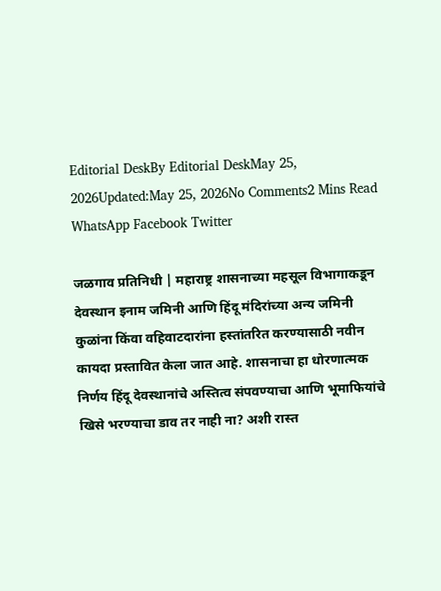Editorial DeskBy Editorial DeskMay 25, 2026Updated:May 25, 2026No Comments2 Mins Read
WhatsApp Facebook Twitter

जळगाव प्रतिनिधी | महाराष्ट्र शासनाच्या महसूल विभागाकडून देवस्थान इनाम जमिनी आणि हिंदू मंदिरांच्या अन्य जमिनी कुळांना किंवा वहिवाटदारांना हस्तांतरित करण्यासाठी नवीन कायदा प्रस्तावित केला जात आहे. शासनाचा हा धोरणात्मक निर्णय हिंदू देवस्थानांचे अस्तित्व संपवण्याचा आणि भूमाफियांचे खिसे भरण्याचा डाव तर नाही ना? अशी रास्त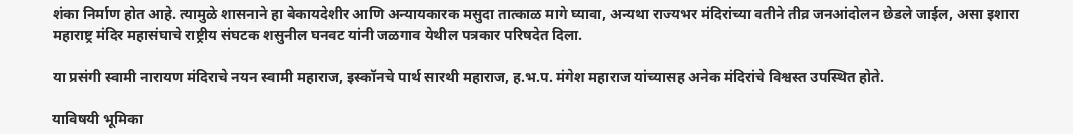शंका निर्माण होत आहे. त्यामुळे शासनाने हा बेकायदेशीर आणि अन्यायकारक मसुदा तात्काळ मागे घ्यावा, अन्यथा राज्यभर मंदिरांच्या वतीने तीव्र जनआंदोलन छेडले जाईल, असा इशारा महाराष्ट्र मंदिर महासंघाचे राष्ट्रीय संघटक शसुनील घनवट यांनी जळगाव येथील पत्रकार परिषदेत दिला.

या प्रसंगी स्वामी नारायण मंदिराचे नयन स्वामी महाराज, इस्कॉनचे पार्थ सारथी महाराज, ह.भ.प. मंगेश महाराज यांच्यासह अनेक मंदिरांचे विश्वस्त उपस्थित होते.

याविषयी भूमिका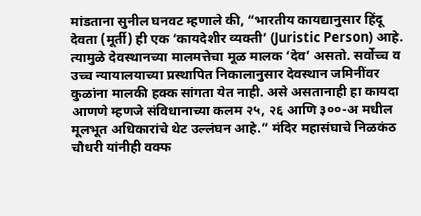मांडताना सुनील घनवट म्हणाले की, “भारतीय कायद्यानुसार हिंदू देवता (मूर्ती) ही एक ‘कायदेशीर व्यक्ती’ (Juristic Person) आहे. त्यामुळे देवस्थानच्या मालमत्तेचा मूळ मालक ‘देव’ असतो. सर्वोच्च व उच्च न्यायालयाच्या प्रस्थापित निकालानुसार देवस्थान जमिनींवर कुळांना मालकी हक्क सांगता येत नाही. असे असतानाही हा कायदा आणणे म्हणजे संविधानाच्या कलम २५, २६ आणि ३००-अ मधील मूलभूत अधिकारांचे थेट उल्लंघन आहे.” मंदिर महासंघाचे निळकंठ चौधरी यांनीही वक्फ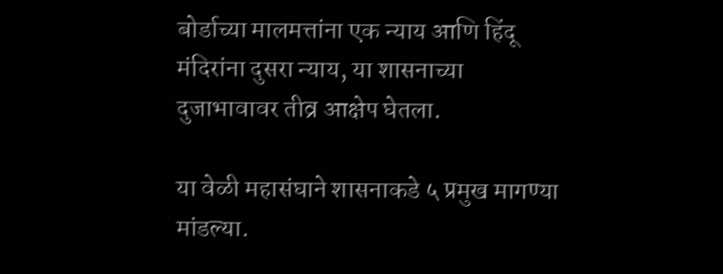बोर्डाच्या मालमत्तांना एक न्याय आणि हिंदू मंदिरांना दुसरा न्याय, या शासनाच्या दुजाभावावर तीव्र आक्षेप घेतला.

या वेळी महासंघाने शासनाकडे ५ प्रमुख मागण्या मांडल्या.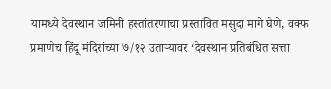यामध्ये देवस्थान जमिनी हस्तांतरणाचा प्रस्तावित मसुदा मागे घेणे, वक्फ प्रमाणेच हिंदू मंदिरांच्या ७/१२ उताऱ्यावर ‘देवस्थान प्रतिबंधित सत्ता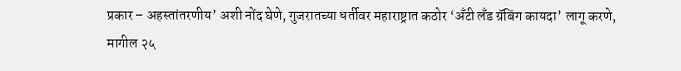प्रकार – अहस्तांतरणीय’ अशी नोंद घेणे, गुजरातच्या धर्तीवर महाराष्ट्रात कठोर ‘अँटी लँड ग्रॅबिंग कायदा’ लागू करणे, मागील २५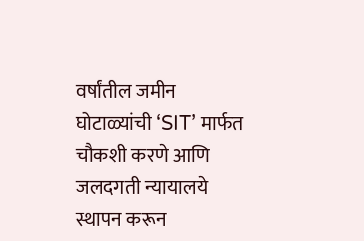वर्षांतील जमीन घोटाळ्यांची ‘SIT’ मार्फत चौकशी करणे आणि जलदगती न्यायालये स्थापन करून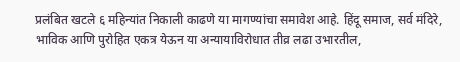प्रलंबित खटले ६ महिन्यांत निकाली काढणे या मागण्यांचा समावेश आहे. हिंदू समाज, सर्व मंदिरे, भाविक आणि पुरोहित एकत्र येऊन या अन्यायाविरोधात तीव्र लढा उभारतील,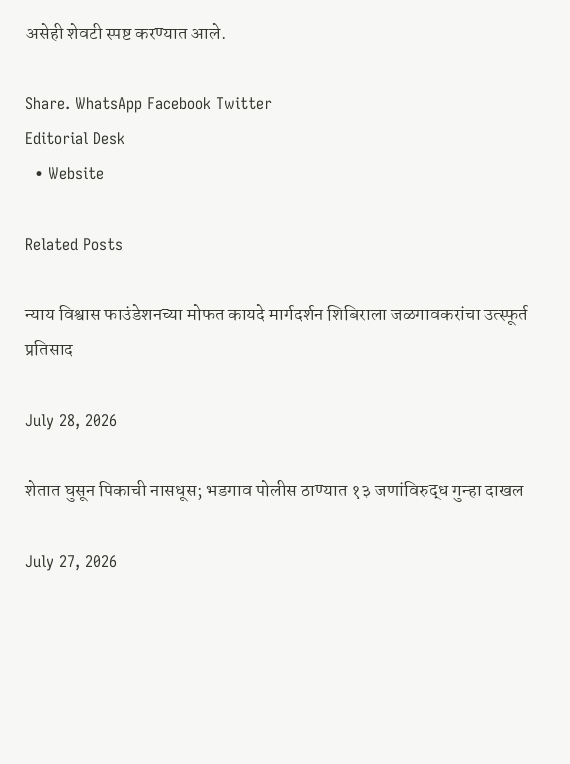असेही शेवटी स्पष्ट करण्यात आले.

Share. WhatsApp Facebook Twitter
Editorial Desk
  • Website

Related Posts

न्याय विश्वास फाउंडेशनच्या मोफत कायदे मार्गदर्शन शिबिराला जळगावकरांचा उत्स्फूर्त प्रतिसाद

July 28, 2026

शेतात घुसून पिकाची नासधूस; भडगाव पोलीस ठाण्यात १३ जणांविरुद्ध गुन्हा दाखल

July 27, 2026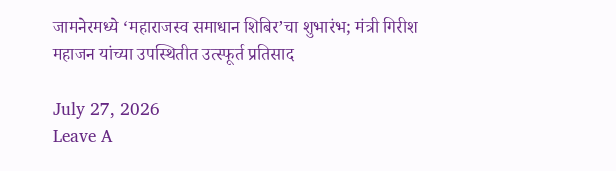जामनेरमध्ये ‘महाराजस्व समाधान शिबिर’चा शुभारंभ; मंत्री गिरीश महाजन यांच्या उपस्थितीत उत्स्फूर्त प्रतिसाद

July 27, 2026
Leave A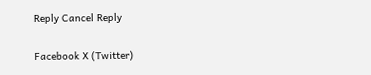Reply Cancel Reply

Facebook X (Twitter)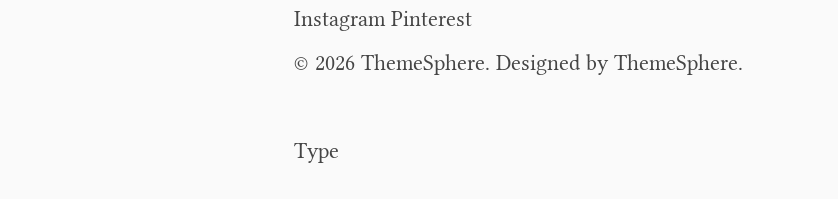Instagram Pinterest
© 2026 ThemeSphere. Designed by ThemeSphere.

Type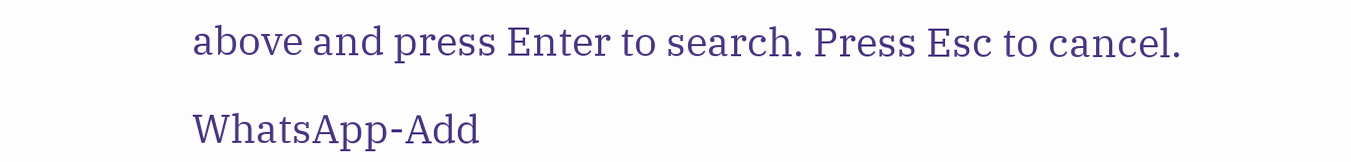above and press Enter to search. Press Esc to cancel.

WhatsApp-Add